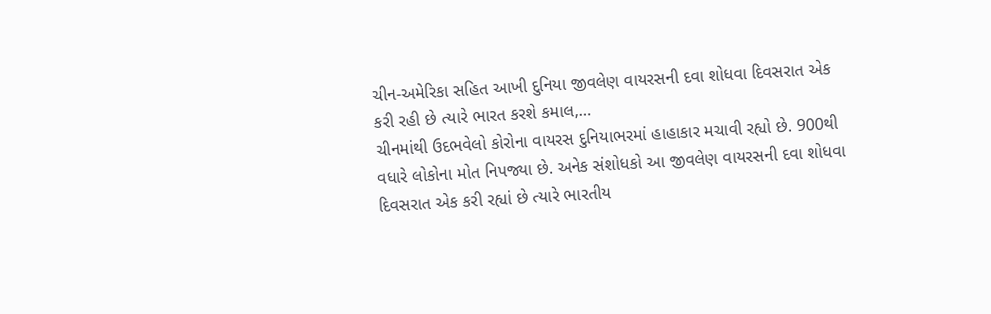ચીન-અમેરિકા સહિત આખી દુનિયા જીવલેણ વાયરસની દવા શોધવા દિવસરાત એક કરી રહી છે ત્યારે ભારત કરશે કમાલ,…
ચીનમાંથી ઉદભવેલો કોરોના વાયરસ દુનિયાભરમાં હાહાકાર મચાવી રહ્યો છે. 900થી વધારે લોકોના મોત નિપજ્યા છે. અનેક સંશોધકો આ જીવલેણ વાયરસની દવા શોધવા દિવસરાત એક કરી રહ્યાં છે ત્યારે ભારતીય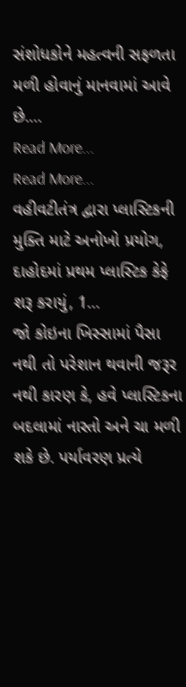સંશોધકોને મહત્વની સફળતા મળી હોવાનું માનવામાં આવે છે.…
Read More...
Read More...
વહીવટીતંત્ર દ્વારા પ્લાસ્ટિકની મુક્તિ માટે અનોખો પ્રયોગ, દાહોદમાં પ્રથમ પ્લાસ્ટિક કેફે શરૂ કરાયું, 1…
જો કોઇના ખિસ્સામાં પૈસા નથી તો પરેશાન થવાની જરૂર નથી કારણ કે, હવે પ્લાસ્ટિકના બદલામાં નાસ્તો અને ચા મળી શકે છે. પર્યાવરણ પ્રત્યે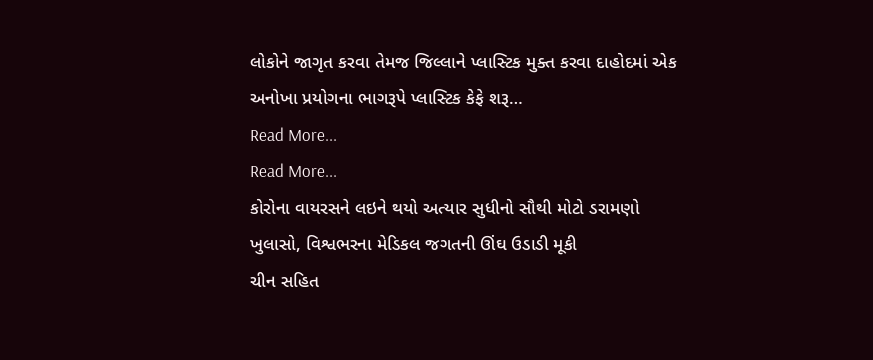લોકોને જાગૃત કરવા તેમજ જિલ્લાને પ્લાસ્ટિક મુક્ત કરવા દાહોદમાં એક અનોખા પ્રયોગના ભાગરૂપે પ્લાસ્ટિક કેફે શરૂ…
Read More...
Read More...
કોરોના વાયરસને લઇને થયો અત્યાર સુધીનો સૌથી મોટો ડરામણો ખુલાસો, વિશ્વભરના મેડિકલ જગતની ઊંઘ ઉડાડી મૂકી
ચીન સહિત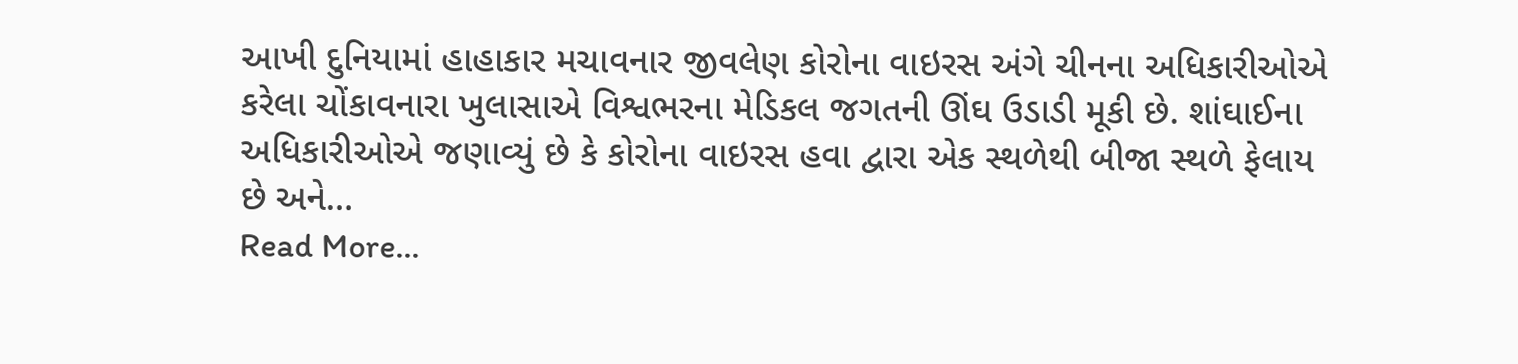આખી દુનિયામાં હાહાકાર મચાવનાર જીવલેણ કોરોના વાઇરસ અંગે ચીનના અધિકારીઓએ કરેલા ચોંકાવનારા ખુલાસાએ વિશ્વભરના મેડિકલ જગતની ઊંઘ ઉડાડી મૂકી છે. શાંઘાઈના અધિકારીઓએ જણાવ્યું છે કે કોરોના વાઇરસ હવા દ્વારા એક સ્થળેથી બીજા સ્થળે ફેલાય છે અને…
Read More...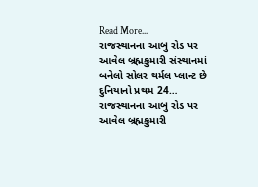Read More...
રાજસ્થાનના આબુ રોડ પર આવેલ બ્રહ્મકુમારી સંસ્થાનમાં બનેલો સોલર થર્મલ પ્લાન્ટ છે દુનિયાનો પ્રથમ 24…
રાજસ્થાનના આબુ રોડ પર આવેલ બ્રહ્મકુમારી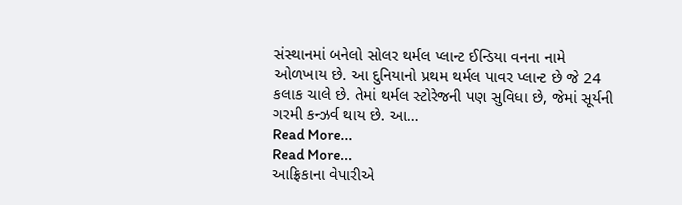સંસ્થાનમાં બનેલો સોલર થર્મલ પ્લાન્ટ ઈન્ડિયા વનના નામે ઓળખાય છે. આ દુનિયાનો પ્રથમ થર્મલ પાવર પ્લાન્ટ છે જે 24 કલાક ચાલે છે. તેમાં થર્મલ સ્ટોરેજની પણ સુવિધા છે, જેમાં સૂર્યની ગરમી કન્ઝર્વ થાય છે. આ…
Read More...
Read More...
આફ્રિકાના વેપારીએ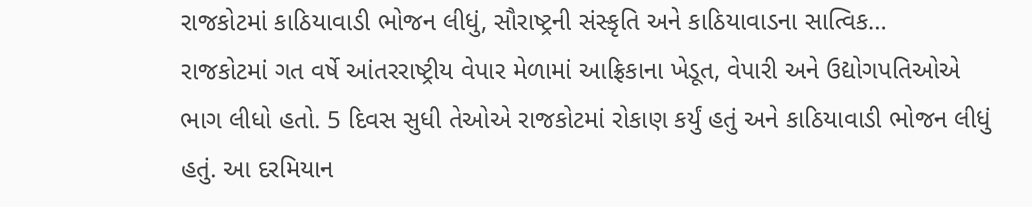રાજકોટમાં કાઠિયાવાડી ભોજન લીધું, સૌરાષ્ટ્રની સંસ્કૃતિ અને કાઠિયાવાડના સાત્વિક…
રાજકોટમાં ગત વર્ષે આંતરરાષ્ટ્રીય વેપાર મેળામાં આફ્રિકાના ખેડૂત, વેપારી અને ઉદ્યોગપતિઓએ ભાગ લીધો હતો. 5 દિવસ સુધી તેઓએ રાજકોટમાં રોકાણ કર્યું હતું અને કાઠિયાવાડી ભોજન લીધું હતું. આ દરમિયાન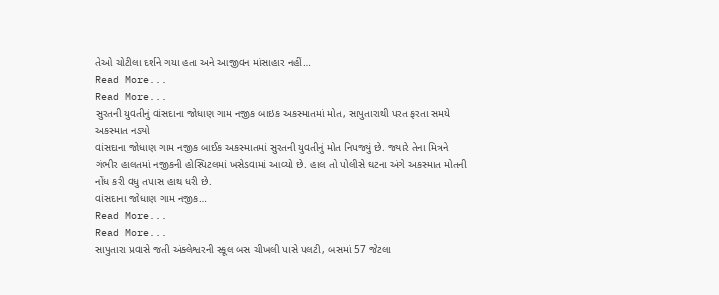તેઓ ચોટીલા દર્શને ગયા હતા અને આજીવન માંસાહાર નહીં…
Read More...
Read More...
સુરતની યુવતીનું વાંસદાના જોધાણ ગામ નજીક બાઇક અકસ્માતમાં મોત, સાપુતારાથી પરત ફરતા સમયે અકસ્માત નડ્યો
વાંસદાના જોધાણ ગામ નજીક બાઈક અકસ્માતમાં સુરતની યુવતીનું મોત નિપજ્યું છે. જ્યારે તેના મિત્રને ગંભીર હાલતમાં નજીકની હોસ્પિટલમાં ખસેડવામાં આવ્યો છે. હાલ તો પોલીસે ઘટના અંગે અકસ્માત મોતની નોંધ કરી વધુ તપાસ હાથ ધરી છે.
વાંસદાના જોધાણ ગામ નજીક…
Read More...
Read More...
સાપુતારા પ્રવાસે જતી અંક્લેશ્વરની સ્કૂલ બસ ચીખલી પાસે પલટી, બસમાં 57 જેટલા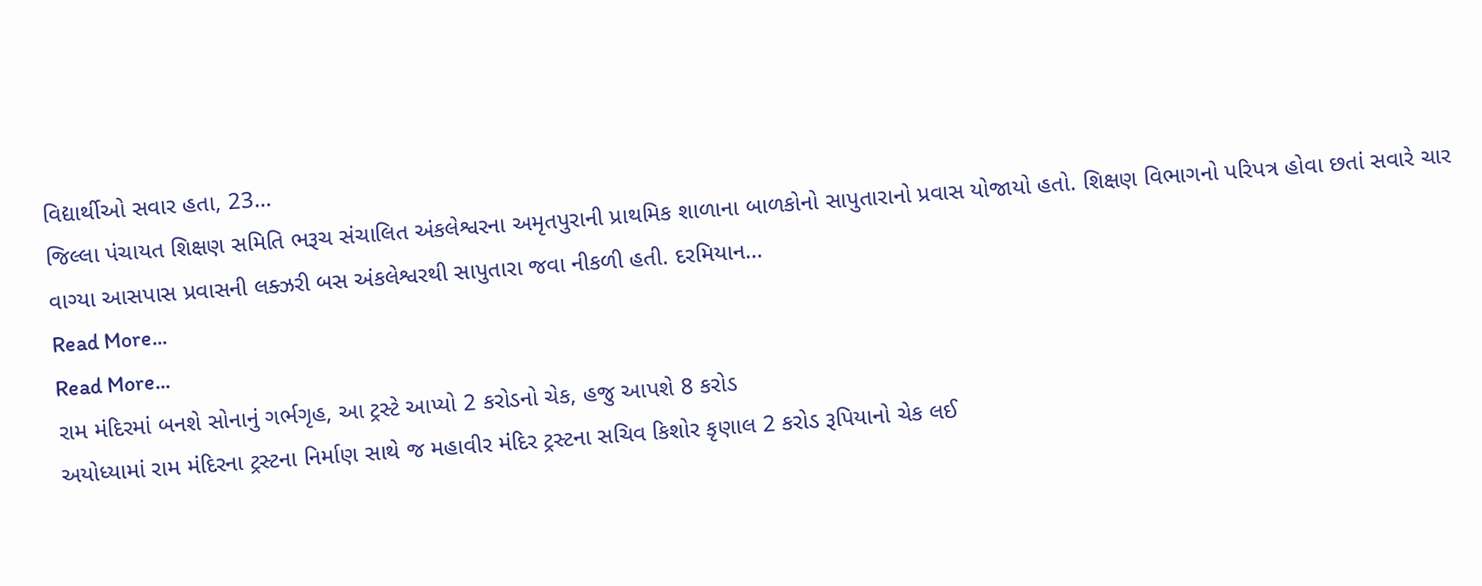વિદ્યાર્થીઓ સવાર હતા, 23…
જિલ્લા પંચાયત શિક્ષણ સમિતિ ભરૂચ સંચાલિત અંકલેશ્વરના અમૃતપુરાની પ્રાથમિક શાળાના બાળકોનો સાપુતારાનો પ્રવાસ યોજાયો હતો. શિક્ષણ વિભાગનો પરિપત્ર હોવા છતાં સવારે ચાર વાગ્યા આસપાસ પ્રવાસની લક્ઝરી બસ અંકલેશ્વરથી સાપુતારા જવા નીકળી હતી. દરમિયાન…
Read More...
Read More...
રામ મંદિરમાં બનશે સોનાનું ગર્ભગૃહ, આ ટ્રસ્ટે આપ્યો 2 કરોડનો ચેક, હજુ આપશે 8 કરોડ
અયોધ્યામાં રામ મંદિરના ટ્રસ્ટના નિર્માણ સાથે જ મહાવીર મંદિર ટ્રસ્ટના સચિવ કિશોર કૃણાલ 2 કરોડ રૂપિયાનો ચેક લઈ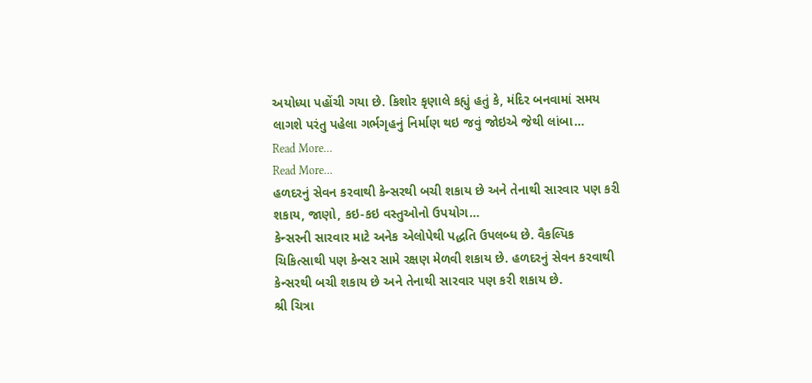અયોધ્યા પહોંચી ગયા છે. કિશોર કૃણાલે કહ્યું હતું કે, મંદિર બનવામાં સમય લાગશે પરંતુ પહેલા ગર્ભગૃહનું નિર્માણ થઇ જવું જોઇએ જેથી લાંબા…
Read More...
Read More...
હળદરનું સેવન કરવાથી કેન્સરથી બચી શકાય છે અને તેનાથી સારવાર પણ કરી શકાય, જાણો, કઇ-કઇ વસ્તુઓનો ઉપયોગ…
કેન્સરની સારવાર માટે અનેક એલોપેથી પદ્ધતિ ઉપલબ્ધ છે. વૈકલ્પિક ચિકિત્સાથી પણ કેન્સર સામે રક્ષણ મેળવી શકાય છે. હળદરનું સેવન કરવાથી કેન્સરથી બચી શકાય છે અને તેનાથી સારવાર પણ કરી શકાય છે.
શ્રી ચિત્રા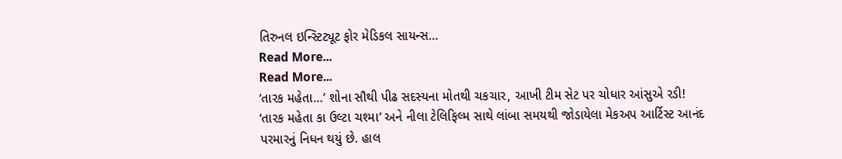તિરુનલ ઇન્સ્ટિટ્યૂટ ફોર મેડિકલ સાયન્સ…
Read More...
Read More...
‘તારક મહેતા…’ શોના સૌથી પીઢ સદસ્યના મોતથી ચકચાર, આખી ટીમ સેટ પર ચોધાર આંસુએ રડી!
‘તારક મહેતા કા ઉલ્ટા ચશ્મા’ અને નીલા ટેલિફિલ્મ સાથે લાંબા સમયથી જોડાયેલા મેકઅપ આર્ટિસ્ટ આનંદ પરમારનું નિધન થયું છે. હાલ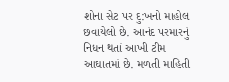શોના સેટ પર દુ:ખનો માહોલ છવાયેલો છે. આનંદ પરમારનું નિધન થતાં આખી ટીમ આઘાતમાં છે. મળતી માહિતી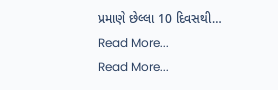પ્રમાણે છેલ્લા 10 દિવસથી…
Read More...
Read More...